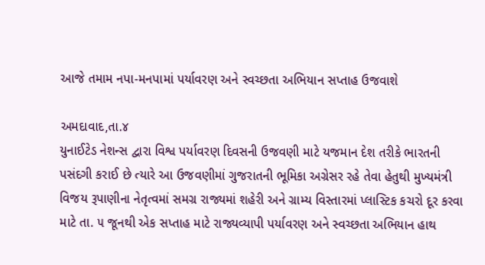આજે તમામ નપા-મનપામાં પર્યાવરણ અને સ્વચ્છતા અભિયાન સપ્તાહ ઉજવાશે

અમદાવાદ,તા.૪
યુનાઈટેડ નેશન્સ દ્વારા વિશ્વ પર્યાવરણ દિવસની ઉજવણી માટે યજમાન દેશ તરીકે ભારતની પસંદગી કરાઈ છે ત્યારે આ ઉજવણીમાં ગુજરાતની ભૂમિકા અગ્રેસર રહે તેવા હેતુથી મુખ્યમંત્રી વિજય રૂપાણીના નેતૃત્વમાં સમગ્ર રાજ્યમાં શહેરી અને ગ્રામ્ય વિસ્તારમાં પ્લાસ્ટિક કચરો દૂર કરવા માટે તા. ૫ જૂનથી એક સપ્તાહ માટે રાજ્યવ્યાપી પર્યાવરણ અને સ્વચ્છતા અભિયાન હાથ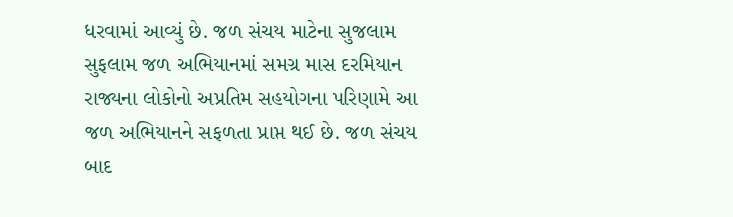ધરવામાં આવ્યું છે. જળ સંચય માટેના સુજલામ સુફલામ જળ અભિયાનમાં સમગ્ર માસ દરમિયાન રાજ્યના લોકોનો અપ્રતિમ સહયોગના પરિણામે આ જળ અભિયાનને સફળતા પ્રાપ્ત થઈ છે. જળ સંચય બાદ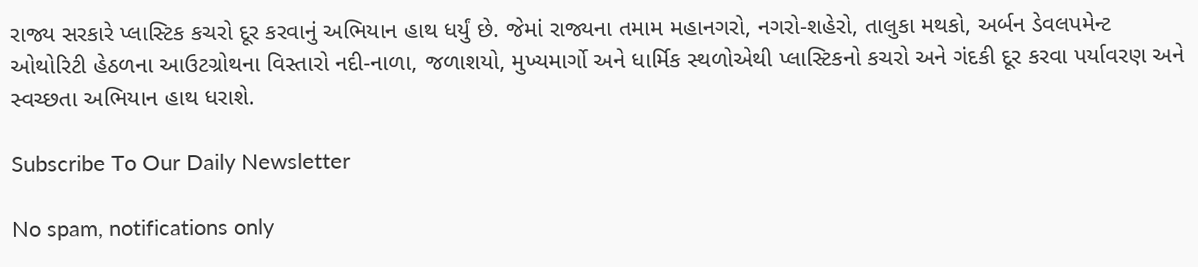રાજ્ય સરકારે પ્લાસ્ટિક કચરો દૂર કરવાનું અભિયાન હાથ ધર્યું છે. જેમાં રાજ્યના તમામ મહાનગરો, નગરો-શહેરો, તાલુકા મથકો, અર્બન ડેવલપમેન્ટ ઓથોરિટી હેઠળના આઉટગ્રોથના વિસ્તારો નદી-નાળા, જળાશયો, મુખ્યમાર્ગો અને ધાર્મિક સ્થળોએથી પ્લાસ્ટિકનો કચરો અને ગંદકી દૂર કરવા પર્યાવરણ અને સ્વચ્છતા અભિયાન હાથ ધરાશે.

Subscribe To Our Daily Newsletter

No spam, notifications only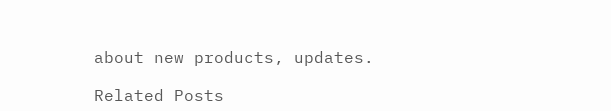about new products, updates.

Related Posts